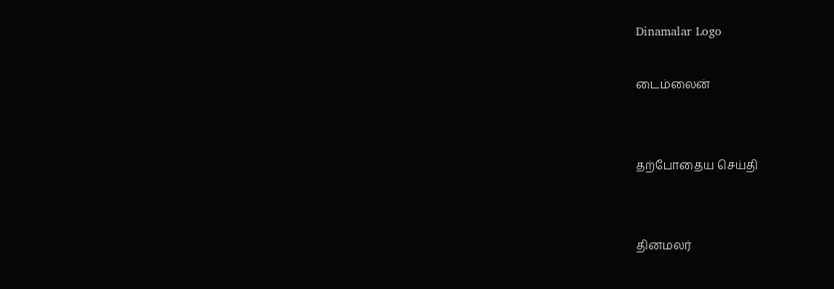Dinamalar Logo

டைம்லைன்


தற்போதைய செய்தி


தினமலர்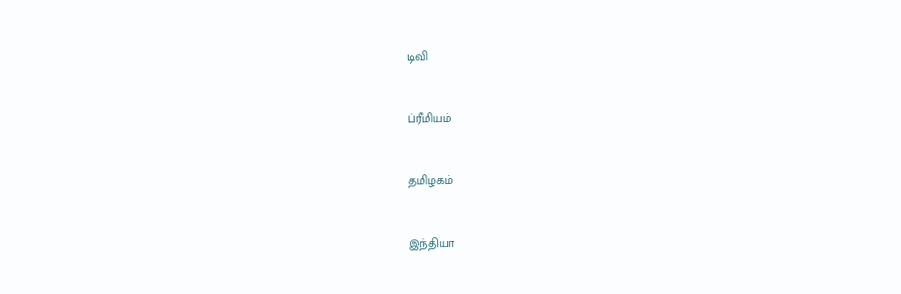டிவி


ப்ரீமியம்


தமிழகம்


இந்தியா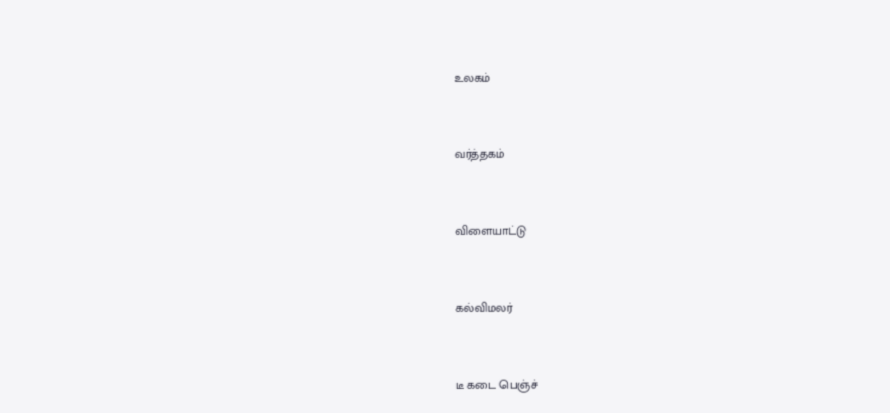உலகம்


வர்த்தகம்


விளையாட்டு


கல்விமலர்


டீ கடை பெஞ்ச்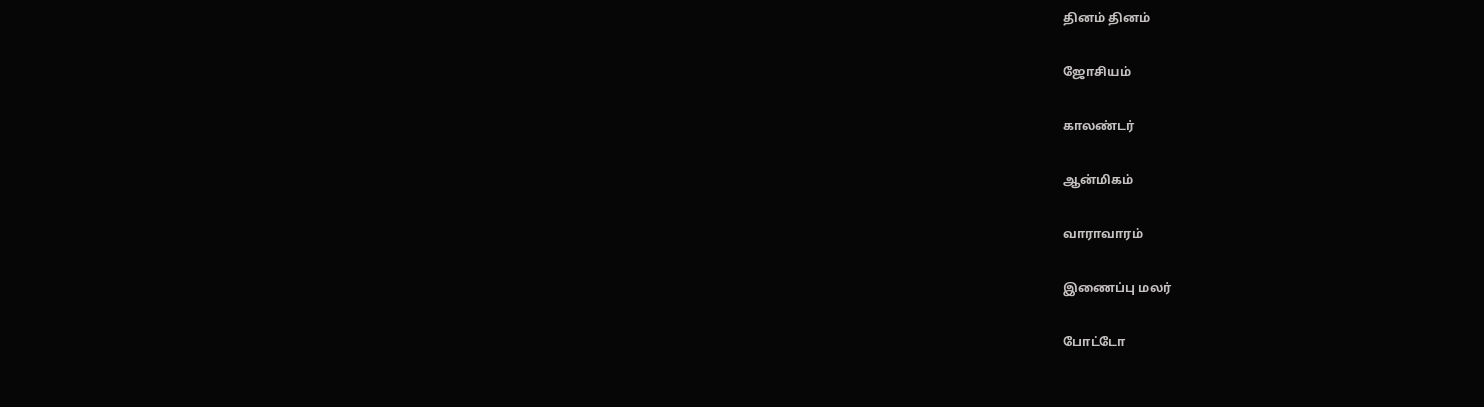தினம் தினம்


ஜோசியம்


காலண்டர்


ஆன்மிகம்


வாராவாரம்


இணைப்பு மலர்


போட்டோ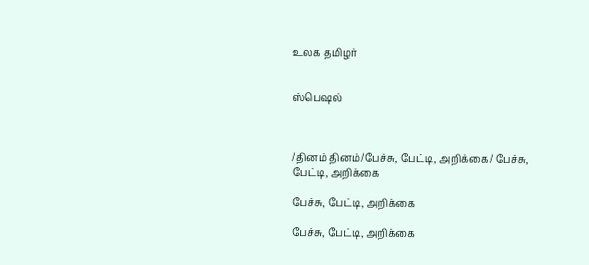உலக தமிழர்


ஸ்பெஷல்



/தினம் தினம்/பேச்சு, பேட்டி, அறிக்கை/ பேச்சு, பேட்டி, அறிக்கை

பேச்சு, பேட்டி, அறிக்கை

பேச்சு, பேட்டி, அறிக்கை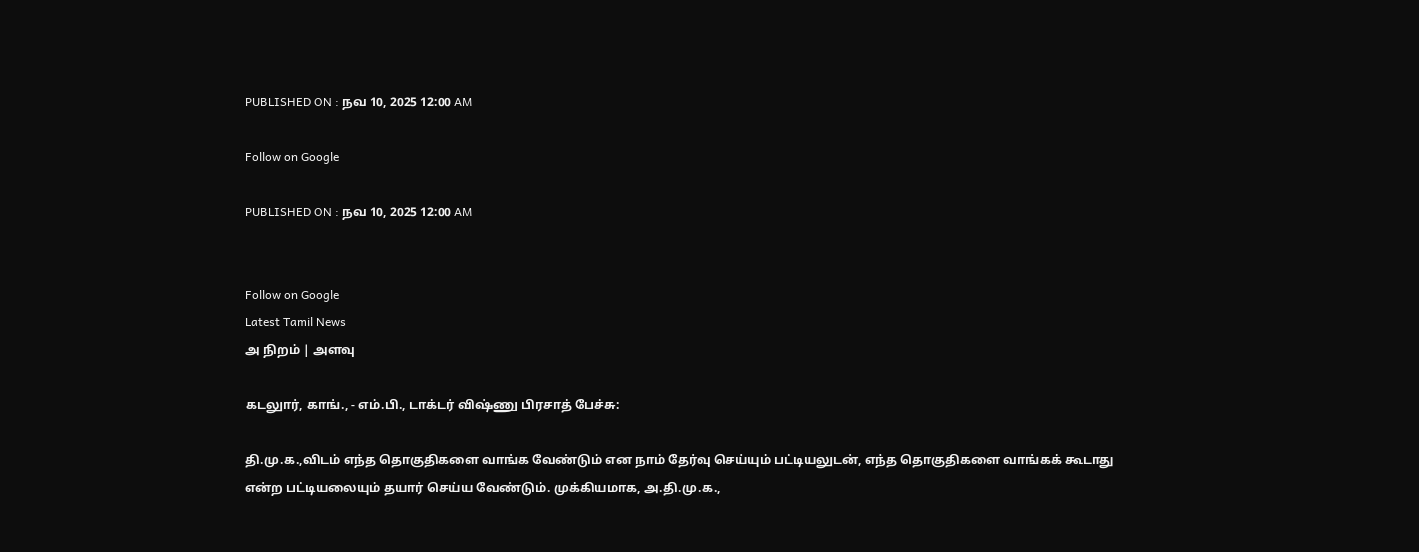PUBLISHED ON : நவ 10, 2025 12:00 AM

Follow on Google

PUBLISHED ON : நவ 10, 2025 12:00 AM


Follow on Google
Latest Tamil News
அ நிறம் | அளவு

கடலுார், காங்., - எம்.பி., டாக்டர் விஷ்ணு பிரசாத் பேச்சு:

தி.மு.க.,விடம் எந்த தொகுதிகளை வாங்க வேண்டும் என நாம் தேர்வு செய்யும் பட்டியலுடன், எந்த தொகுதிகளை வாங்கக் கூடாது என்ற பட்டியலையும் தயார் செய்ய வேண்டும். முக்கியமாக, அ.தி.மு.க.,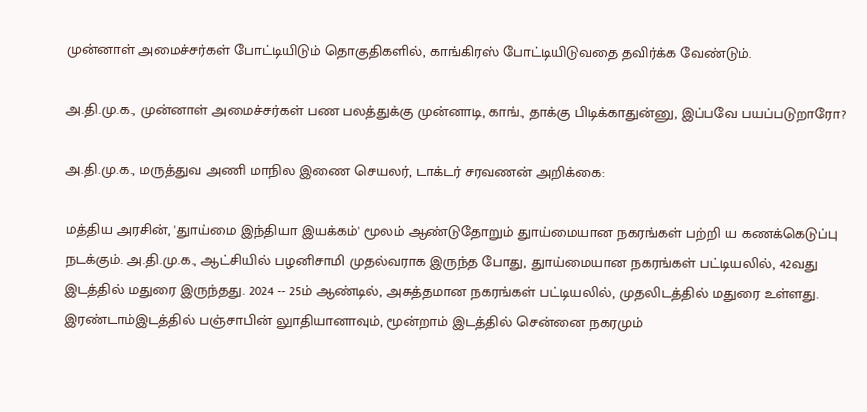முன்னாள் அமைச்சர்கள் போட்டியிடும் தொகுதிகளில், காங்கிரஸ் போட்டியிடுவதை தவிர்க்க வேண்டும்.

அ.தி.மு.க., முன்னாள் அமைச்சர்கள் பண பலத்துக்கு முன்னாடி, காங்., தாக்கு பிடிக்காதுன்னு, இப்பவே பயப்படுறாரோ?

அ.தி.மு.க., மருத்துவ அணி மாநில இணை செயலர், டாக்டர் சரவணன் அறிக்கை:

மத்திய அரசின், 'துாய்மை இந்தியா இயக்கம்' மூலம் ஆண்டுதோறும் துாய்மையான நகரங்கள் பற்றி ய கணக்கெடுப்பு நடக்கும். அ.தி.மு.க., ஆட்சியில் பழனிசாமி முதல்வராக இருந்த போது, துாய்மையான நகரங்கள் பட்டியலில், 42வது இடத்தில் மதுரை இருந்தது. 2024 -- 25ம் ஆண்டில், அசுத்தமான நகரங்கள் பட்டியலில், முதலிடத்தில் மதுரை உள்ளது. இரண்டாம்இடத்தில் பஞ்சாபின் லுாதியானாவும், மூன்றாம் இடத்தில் சென்னை நகரமும்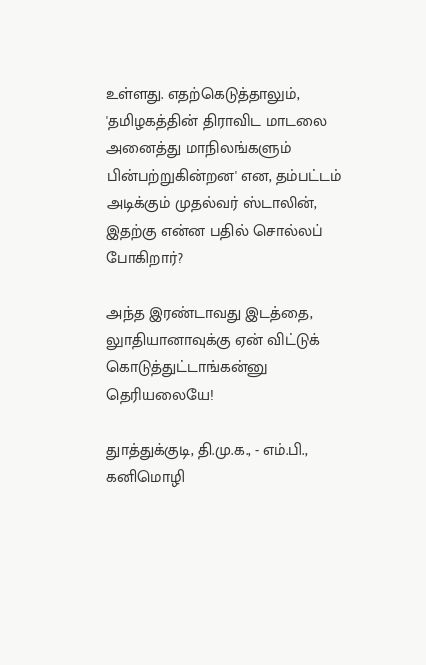உள்ளது. எதற்கெடுத்தாலும், 'தமிழகத்தின் திராவிட மாடலை அனைத்து மாநிலங்களும் பின்பற்றுகின்றன' என, தம்பட்டம் அடிக்கும் முதல்வர் ஸ்டாலின், இதற்கு என்ன பதில் சொல்லப் போகிறார்?

அந்த இரண்டாவது இடத்தை, லுாதியானாவுக்கு ஏன் விட்டுக் கொடுத்துட்டாங்கன்னு தெரியலையே!

துாத்துக்குடி, தி.மு.க., - எம்.பி., கனிமொழி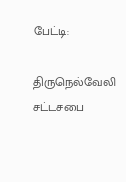பேட்டி:

திருநெல்வேலி சட்டசபை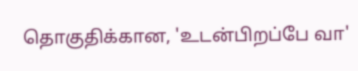தொகுதிக்கான, 'உடன்பிறப்பே வா'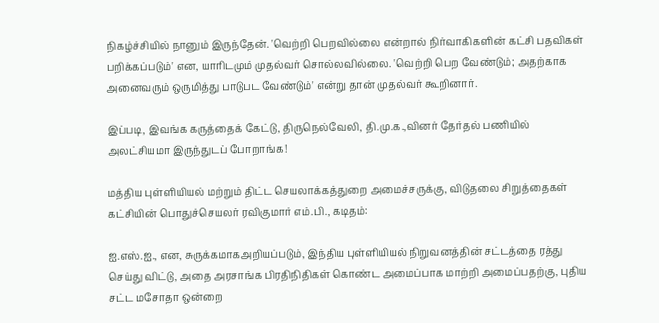நிகழ்ச்சியில் நானும் இருந்தேன். 'வெற்றி பெறவில்லை என்றால் நிர்வாகிகளின் கட்சி பதவிகள் பறிக்கப்படும்' என, யாரிடமும் முதல்வர் சொல்லவில்லை. 'வெற்றி பெற வேண்டும்; அதற்காக அனைவரும் ஒருமித்து பாடுபட வேண்டும்' என்று தான் முதல்வர் கூறினார்.

இப்படி, இவங்க கருத்தைக் கேட்டு, திருநெல்வேலி, தி.மு.க.,வினர் தேர்தல் பணியில் அலட்சியமா இருந்துடப் போறாங்க!

மத்திய புள்ளியியல் மற்றும் திட்ட செயலாக்கத்துறை அமைச்சருக்கு, விடுதலை சிறுத்தைகள் கட்சியின் பொதுச்செயலர் ரவிகுமார் எம்.பி., கடிதம்:

ஐ.எஸ்.ஐ., என, சுருக்கமாகஅறியப்படும், இந்திய புள்ளியியல் நிறுவனத்தின் சட்டத்தை ரத்து செய்து விட்டு, அதை அரசாங்க பிரதிநிதிகள் கொண்ட அமைப்பாக மாற்றி அமைப்பதற்கு, புதிய சட்ட மசோதா ஒன்றை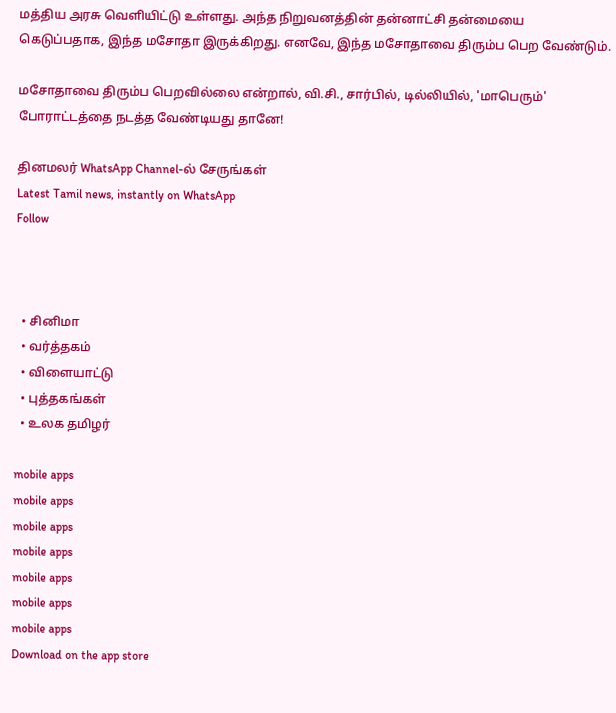மத்திய அரசு வெளியிட்டு உள்ளது. அந்த நிறுவனத்தின் தன்னாட்சி தன்மையை கெடுப்பதாக, இந்த மசோதா இருக்கிறது. எனவே, இந்த மசோதாவை திரும்ப பெற வேண்டும்.

மசோதாவை திரும்ப பெறவில்லை என்றால், வி.சி., சார்பில், டில்லியில், 'மாபெரும்' போராட்டத்தை நடத்த வேண்டியது தானே!

தினமலர் WhatsApp Channel-ல் சேருங்கள்
Latest Tamil news, instantly on WhatsApp
Follow



  • சினிமா
  • வர்த்தகம்
  • விளையாட்டு
  • புத்தகங்கள்
  • உலக தமிழர்

mobile apps
mobile apps
mobile apps
mobile apps
mobile apps
mobile apps
mobile apps
Download on the app store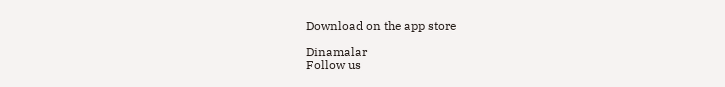Download on the app store

Dinamalar
Follow us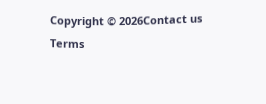Copyright © 2026Contact us
Terms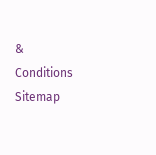& Conditions
Sitemap